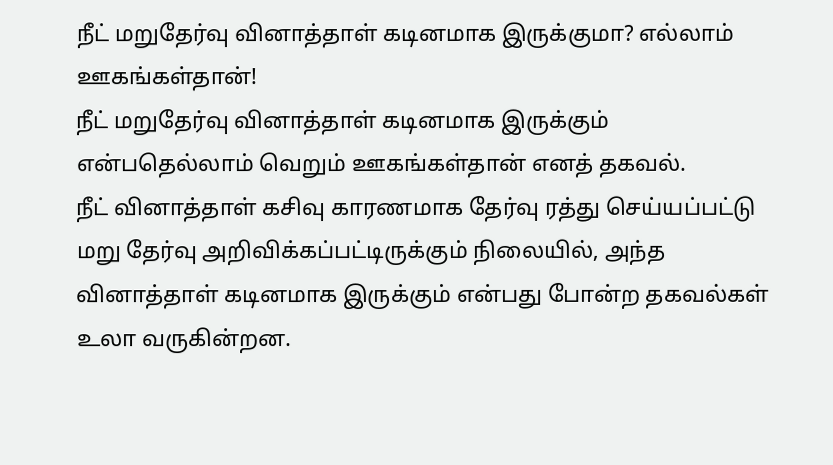நீட் மறுதேர்வு வினாத்தாள் கடினமாக இருக்குமா? எல்லாம் ஊகங்கள்தான்!
நீட் மறுதேர்வு வினாத்தாள் கடினமாக இருக்கும் என்பதெல்லாம் வெறும் ஊகங்கள்தான் எனத் தகவல்.
நீட் வினாத்தாள் கசிவு காரணமாக தேர்வு ரத்து செய்யப்பட்டு மறு தேர்வு அறிவிக்கப்பட்டிருக்கும் நிலையில், அந்த வினாத்தாள் கடினமாக இருக்கும் என்பது போன்ற தகவல்கள் உலா வருகின்றன.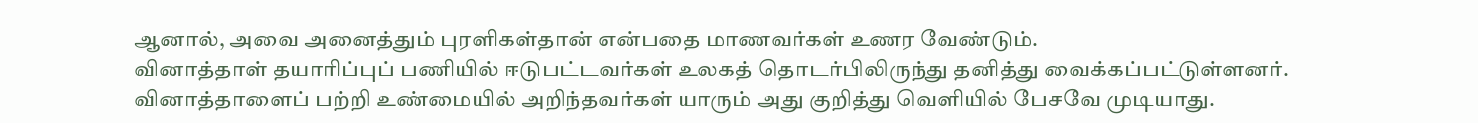ஆனால், அவை அனைத்தும் புரளிகள்தான் என்பதை மாணவர்கள் உணர வேண்டும்.
வினாத்தாள் தயாரிப்புப் பணியில் ஈடுபட்டவர்கள் உலகத் தொடர்பிலிருந்து தனித்து வைக்கப்பட்டுள்ளனர். வினாத்தாளைப் பற்றி உண்மையில் அறிந்தவர்கள் யாரும் அது குறித்து வெளியில் பேசவே முடியாது.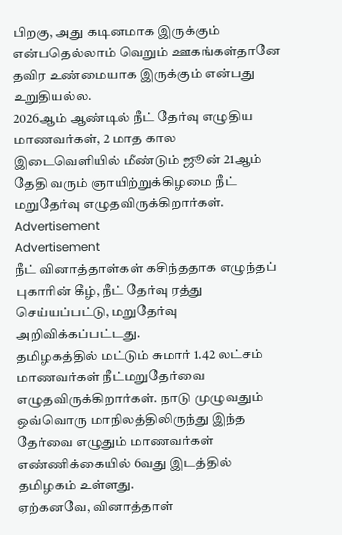பிறகு, அது கடினமாக இருக்கும் என்பதெல்லாம் வெறும் ஊகங்கள்தானே தவிர உண்மையாக இருக்கும் என்பது உறுதியல்ல.
2026ஆம் ஆண்டில் நீட் தேர்வு எழுதிய மாணவர்கள், 2 மாத கால இடைவெளியில் மீண்டும் ஜூன் 21ஆம் தேதி வரும் ஞாயிற்றுக்கிழமை நீட் மறுதேர்வு எழுதவிருக்கிறார்கள்.
Advertisement
Advertisement
நீட் வினாத்தாள்கள் கசிந்ததாக எழுந்தப் புகாரின் கீழ், நீட் தேர்வு ரத்து செய்யப்பட்டு, மறுதேர்வு அறிவிக்கப்பட்டது.
தமிழகத்தில் மட்டும் சுமார் 1.42 லட்சம் மாணவர்கள் நீட்மறுதேர்வை எழுதவிருக்கிறார்கள். நாடு முழுவதும் ஒவ்வொரு மாநிலத்திலிருந்து இந்த தேர்வை எழுதும் மாணவர்கள் எண்ணிக்கையில் 6வது இடத்தில் தமிழகம் உள்ளது.
ஏற்கனவே, வினாத்தாள்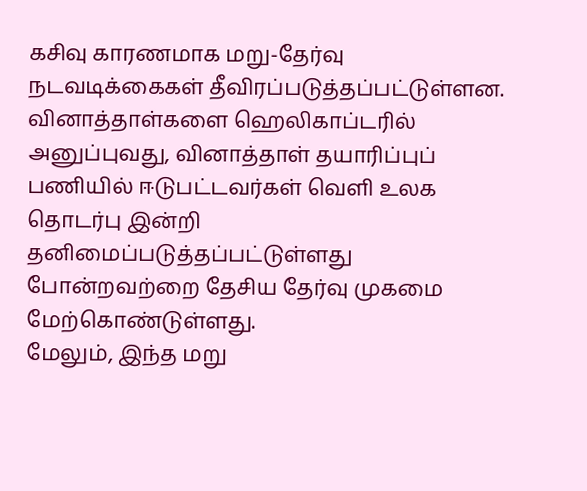கசிவு காரணமாக மறு-தேர்வு நடவடிக்கைகள் தீவிரப்படுத்தப்பட்டுள்ளன. வினாத்தாள்களை ஹெலிகாப்டரில் அனுப்புவது, வினாத்தாள் தயாரிப்புப் பணியில் ஈடுபட்டவர்கள் வெளி உலக தொடர்பு இன்றி தனிமைப்படுத்தப்பட்டுள்ளது போன்றவற்றை தேசிய தேர்வு முகமை மேற்கொண்டுள்ளது.
மேலும், இந்த மறு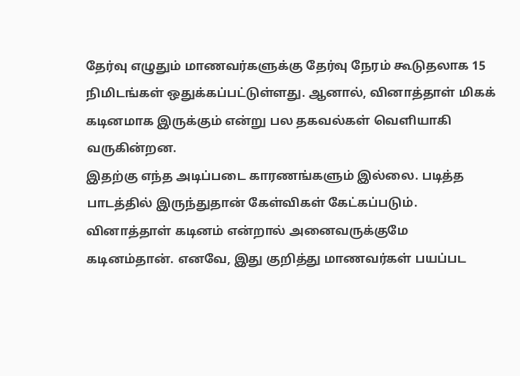தேர்வு எழுதும் மாணவர்களுக்கு தேர்வு நேரம் கூடுதலாக 15 நிமிடங்கள் ஒதுக்கப்பட்டுள்ளது. ஆனால், வினாத்தாள் மிகக் கடினமாக இருக்கும் என்று பல தகவல்கள் வெளியாகி வருகின்றன.
இதற்கு எந்த அடிப்படை காரணங்களும் இல்லை. படித்த பாடத்தில் இருந்துதான் கேள்விகள் கேட்கப்படும். வினாத்தாள் கடினம் என்றால் அனைவருக்குமே கடினம்தான். எனவே, இது குறித்து மாணவர்கள் பயப்பட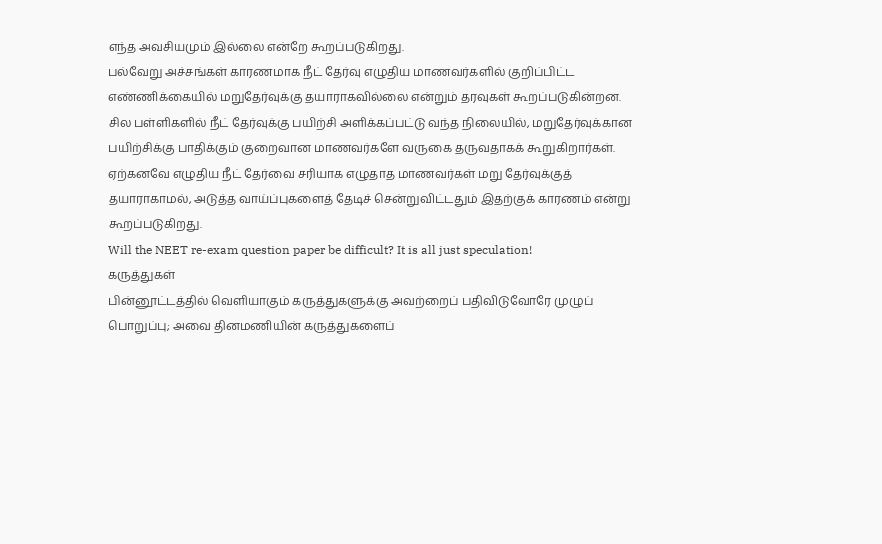எந்த அவசியமும் இல்லை என்றே கூறப்படுகிறது.
பல்வேறு அச்சங்கள் காரணமாக நீட் தேர்வு எழுதிய மாணவர்களில் குறிப்பிட்ட எண்ணிக்கையில் மறுதேர்வுக்கு தயாராகவில்லை என்றும் தரவுகள் கூறப்படுகின்றன. சில பள்ளிகளில் நீட் தேர்வுக்கு பயிற்சி அளிக்கப்பட்டு வந்த நிலையில், மறுதேர்வுக்கான பயிற்சிக்கு பாதிக்கும் குறைவான மாணவர்களே வருகை தருவதாகக் கூறுகிறார்கள்.
ஏற்கனவே எழுதிய நீட் தேர்வை சரியாக எழுதாத மாணவர்கள் மறு தேர்வுக்குத் தயாராகாமல், அடுத்த வாய்ப்புகளைத் தேடிச் சென்றுவிட்டதும் இதற்குக் காரணம் என்று கூறப்படுகிறது.
Will the NEET re-exam question paper be difficult? It is all just speculation!
கருத்துகள்
பின்னூட்டத்தில் வெளியாகும் கருத்துகளுக்கு அவற்றைப் பதிவிடுவோரே முழுப் பொறுப்பு; அவை தினமணியின் கருத்துகளைப்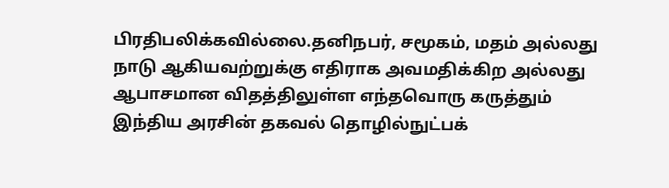பிரதிபலிக்கவில்லை.தனிநபர், சமூகம், மதம் அல்லது நாடு ஆகியவற்றுக்கு எதிராக அவமதிக்கிற அல்லது ஆபாசமான விதத்திலுள்ள எந்தவொரு கருத்தும் இந்திய அரசின் தகவல் தொழில்நுட்பக்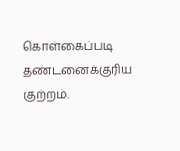கொள்கைப்படி தண்டனைக்குரிய குற்றம்.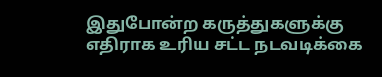இதுபோன்ற கருத்துகளுக்கு எதிராக உரிய சட்ட நடவடிக்கை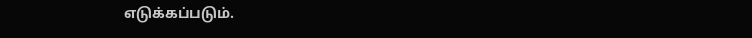எடுக்கப்படும்.